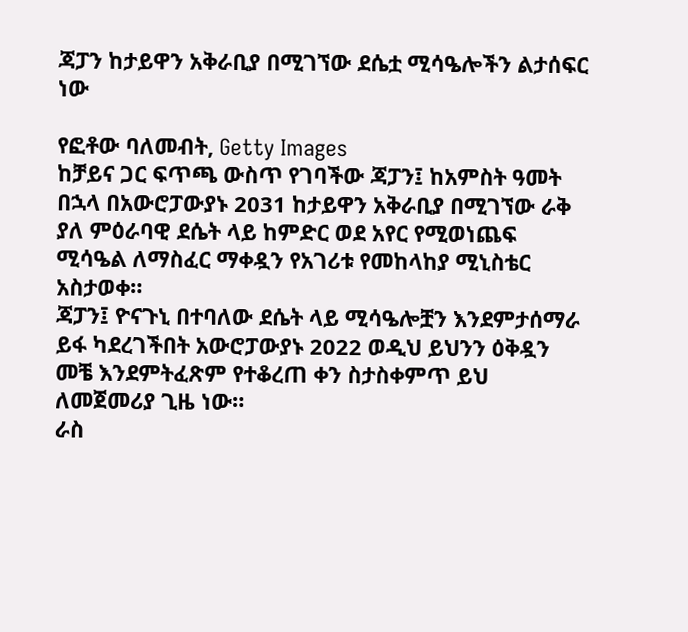ጃፓን ከታይዋን አቅራቢያ በሚገኘው ደሴቷ ሚሳዔሎችን ልታሰፍር ነው

የፎቶው ባለመብት, Getty Images
ከቻይና ጋር ፍጥጫ ውስጥ የገባችው ጃፓን፤ ከአምስት ዓመት በኋላ በአውሮፓውያኑ 2031 ከታይዋን አቅራቢያ በሚገኘው ራቅ ያለ ምዕራባዊ ደሴት ላይ ከምድር ወደ አየር የሚወነጨፍ ሚሳዔል ለማስፈር ማቀዷን የአገሪቱ የመከላከያ ሚኒስቴር አስታወቀ።
ጃፓን፤ ዮናጉኒ በተባለው ደሴት ላይ ሚሳዔሎቿን እንደምታሰማራ ይፋ ካደረገችበት አውሮፓውያኑ 2022 ወዲህ ይህንን ዕቅዷን መቼ እንደምትፈጽም የተቆረጠ ቀን ስታስቀምጥ ይህ ለመጀመሪያ ጊዜ ነው።
ራስ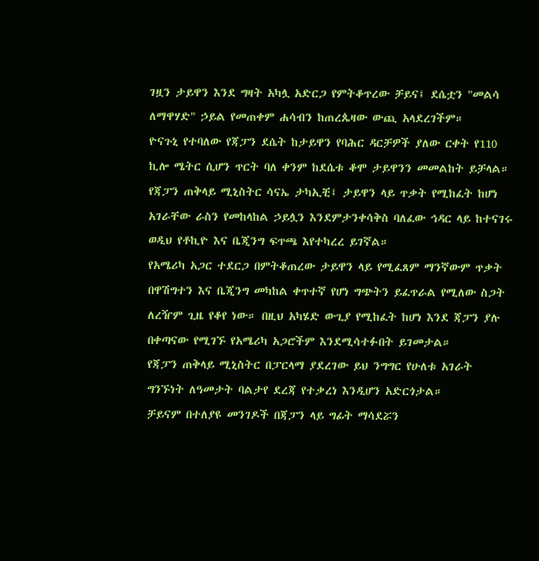ገዟን ታይዋን እንደ ግዛት አካሏ አድርጋ የምትቆጥረው ቻይና፤ ደሴቷን "መልሳ ለማዋሃድ" ኃይል የመጠቀም ሐሳብን ከጠረጴዛው ውጪ አላደረገችም።
ዮናጉኒ የተባለው የጃፓን ደሴት ከታይዋን የባሕር ዳርቻዎች ያለው ርቀት የ110 ኪሎ ሜትር ሲሆን ጥርት ባለ ቀንም ከደሴቱ ቆሞ ታይዋንን መመልከት ይቻላል።
የጃፓን ጠቅላይ ሚኒስትር ሳናኤ ታካኢቺ፤ ታይዋን ላይ ጥቃት የሚከፈት ከሆነ አገራቸው ራስን የመከላከል ኃይሏን እንደምታንቀሳቅስ ባለፈው ኅዳር ላይ ከተናገሩ ወዲህ የቶኪዮ እና ቤጂንግ ፍጥጫ እየተካረረ ይገኛል።
የአሜሪካ አጋር ተደርጋ በምትቆጠረው ታይዋን ላይ የሚፈጸም ማንኛውም ጥቃት በዋሽግተን እና ቤጂንግ መካከል ቀጥተኛ የሆነ ግጭትን ይፈጥራል የሚለው ስጋት ለረዥም ጊዜ የቆየ ነው። በዚህ አካሄድ ውጊያ የሚከፈት ከሆነ እንደ ጃፓን ያሉ በቀጣናው የሚገኙ የአሜሪካ አጋሮችም እንደሚሳተፉበት ይገመታል።
የጃፓን ጠቅላይ ሚኒስትር በፓርላማ ያደረገው ይህ ንግግር የሁለቱ አገራት ግንኙነት ለዓመታት ባልታየ ደረጃ የተቃረነ እንዲሆን አድርጎታል።
ቻይናም በተለያዩ መንገዶች በጃፓን ላይ ግፊት ማሳደሯን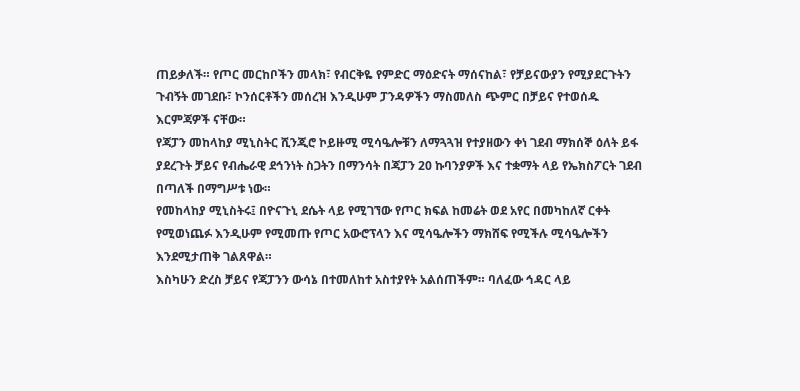ጠይቃለች። የጦር መርከቦችን መላክ፣ የብርቅዬ የምድር ማዕድናት ማሰናከል፣ የቻይናውያን የሚያደርጉትን ጉብኝት መገደቡ፣ ኮንሰርቶችን መሰረዝ እንዲሁም ፓንዳዎችን ማስመለስ ጭምር በቻይና የተወሰዱ እርምጃዎች ናቸው።
የጃፓን መከላከያ ሚኒስትር ሺንጂሮ ኮይዙሚ ሚሳዔሎቹን ለማጓጓዝ የተያዘውን ቀነ ገደብ ማክሰኞ ዕለት ይፋ ያደረጉት ቻይና የብሔራዊ ደኅንነት ስጋትን በማንሳት በጃፓን 20 ኩባንያዎች እና ተቋማት ላይ የኤክስፖርት ገደብ በጣለች በማግሥቱ ነው።
የመከላከያ ሚኒስትሩ፤ በዮናጉኒ ደሴት ላይ የሚገኘው የጦር ክፍል ከመሬት ወደ አየር በመካከለኛ ርቀት የሚወነጨፉ እንዲሁም የሚመጡ የጦር አውሮፕላን እና ሚሳዔሎችን ማክሸፍ የሚችሉ ሚሳዔሎችን እንደሚታጠቅ ገልጸዋል።
እስካሁን ድረስ ቻይና የጃፓንን ውሳኔ በተመለከተ አስተያየት አልሰጠችም። ባለፈው ኅዳር ላይ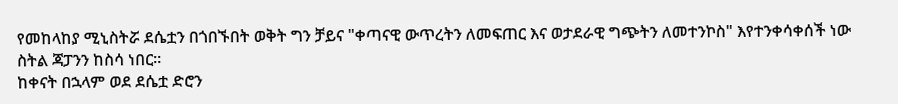የመከላከያ ሚኒስትሯ ደሴቷን በጎበኙበት ወቅት ግን ቻይና "ቀጣናዊ ውጥረትን ለመፍጠር እና ወታደራዊ ግጭትን ለመተንኮስ" እየተንቀሳቀሰች ነው ስትል ጃፓንን ከስሳ ነበር።
ከቀናት በኋላም ወደ ደሴቷ ድሮን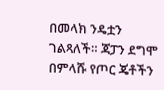በመላክ ንዴቷን ገልጻለች። ጃፓን ደግሞ በምላሹ የጦር ጄቶችን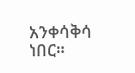አንቀሳቅሳ ነበር።